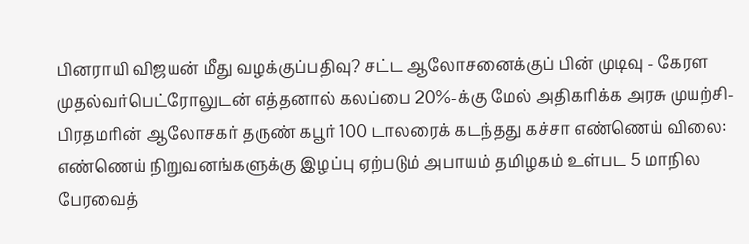பினராயி விஜயன் மீது வழக்குப்பதிவு? சட்ட ஆலோசனைக்குப் பின் முடிவு - கேரள முதல்வர்பெட்ரோலுடன் எத்தனால் கலப்பை 20%-க்கு மேல் அதிகரிக்க அரசு முயற்சி- பிரதமரின் ஆலோசகர் தருண் கபூர் 100 டாலரைக் கடந்தது கச்சா எண்ணெய் விலை: எண்ணெய் நிறுவனங்களுக்கு இழப்பு ஏற்படும் அபாயம் தமிழகம் உள்பட 5 மாநில பேரவைத்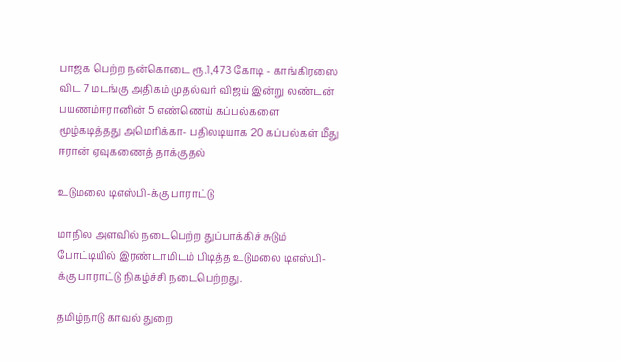பாஜக பெற்ற நன்கொடை ரூ.1,473 கோடி - காங்கிரஸை விட 7 மடங்கு அதிகம் முதல்வர் விஜய் இன்று லண்டன் பயணம்ஈரானின் 5 எண்ணெய் கப்பல்களை மூழ்கடித்தது அமெரிக்கா- பதிலடியாக 20 கப்பல்கள் மீது ஈரான் ஏவுகணைத் தாக்குதல்

உடுமலை டிஎஸ்பி-க்கு பாராட்டு

மாநில அளவில் நடைபெற்ற துப்பாக்கிச் சுடும் போட்டியில் இரண்டாமிடம் பிடித்த உடுமலை டிஎஸ்பி-க்கு பாராட்டு நிகழ்ச்சி நடைபெற்றது.

தமிழ்நாடு காவல் துறை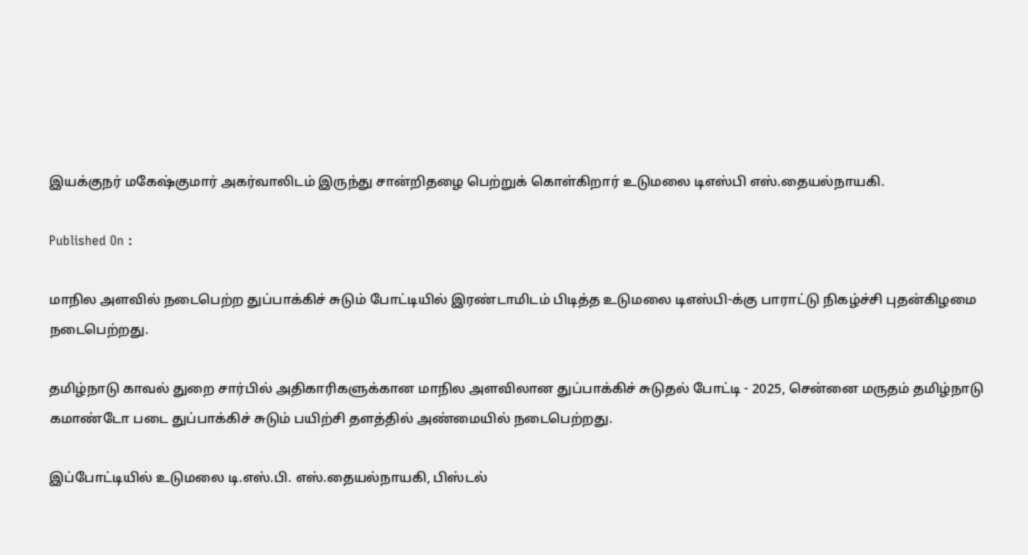இயக்குநர் மகேஷ்குமார் அகர்வாலிடம் இருந்து சான்றிதழை பெற்றுக் கொள்கிறார் உடுமலை டிஎஸ்பி எஸ்.தையல்நாயகி.

Published On :

மாநில அளவில் நடைபெற்ற துப்பாக்கிச் சுடும் போட்டியில் இரண்டாமிடம் பிடித்த உடுமலை டிஎஸ்பி-க்கு பாராட்டு நிகழ்ச்சி புதன்கிழமை நடைபெற்றது.

தமிழ்நாடு காவல் துறை சார்பில் அதிகாரிகளுக்கான மாநில அளவிலான துப்பாக்கிச் சுடுதல் போட்டி - 2025, சென்னை மருதம் தமிழ்நாடு கமாண்டோ படை துப்பாக்கிச் சுடும் பயிற்சி தளத்தில் அண்மையில் நடைபெற்றது.

இப்போட்டியில் உடுமலை டி.எஸ்.பி. எஸ்.தையல்நாயகி, பிஸ்டல்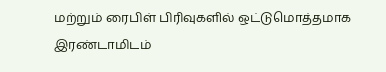மற்றும் ரைபிள் பிரிவுகளில் ஒட்டுமொத்தமாக இரண்டாமிடம்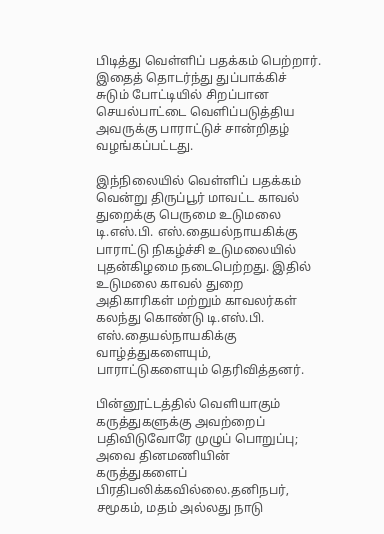பிடித்து வெள்ளிப் பதக்கம் பெற்றார். இதைத் தொடர்ந்து துப்பாக்கிச் சுடும் போட்டியில் சிறப்பான செயல்பாட்டை வெளிப்படுத்திய அவருக்கு பாராட்டுச் சான்றிதழ் வழங்கப்பட்டது.

இந்நிலையில் வெள்ளிப் பதக்கம் வென்று திருப்பூர் மாவட்ட காவல் துறைக்கு பெருமை உடுமலை டி.எஸ்.பி. எஸ்.தையல்நாயகிக்கு பாராட்டு நிகழ்ச்சி உடுமலையில் புதன்கிழமை நடைபெற்றது. இதில் உடுமலை காவல் துறை அதிகாரிகள் மற்றும் காவலர்கள் கலந்து கொண்டு டி.எஸ்.பி. எஸ்.தையல்நாயகிக்கு வாழ்த்துகளையும், பாராட்டுகளையும் தெரிவித்தனர்.

பின்னூட்டத்தில் வெளியாகும் கருத்துகளுக்கு அவற்றைப் பதிவிடுவோரே முழுப் பொறுப்பு; அவை தினமணியின் கருத்துகளைப் பிரதிபலிக்கவில்லை.தனிநபர், சமூகம், மதம் அல்லது நாடு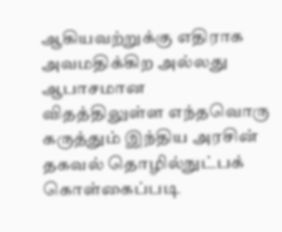ஆகியவற்றுக்கு எதிராக அவமதிக்கிற அல்லது ஆபாசமான விதத்திலுள்ள எந்தவொரு கருத்தும் இந்திய அரசின் தகவல் தொழில்நுட்பக் கொள்கைப்படி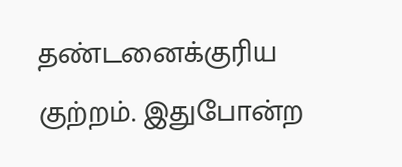தண்டனைக்குரிய குற்றம். இதுபோன்ற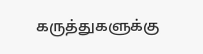கருத்துகளுக்கு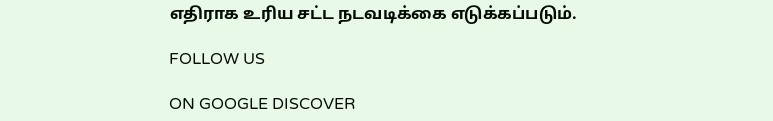எதிராக உரிய சட்ட நடவடிக்கை எடுக்கப்படும்.

FOLLOW US

ON GOOGLE DISCOVER